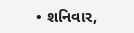• શનિવાર,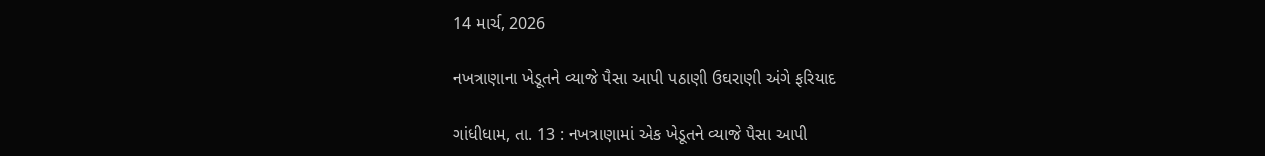14 માર્ચ, 2026

નખત્રાણાના ખેડૂતને વ્યાજે પૈસા આપી પઠાણી ઉઘરાણી અંગે ફરિયાદ

ગાંધીધામ, તા. 13 : નખત્રાણામાં એક ખેડૂતને વ્યાજે પૈસા આપી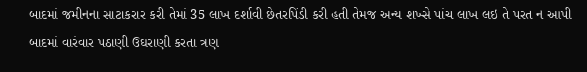બાદમાં જમીનના સાટાકરાર કરી તેમાં 35 લાખ દર્શાવી છેતરપિંડી કરી હતી તેમજ અન્ય શખ્સે પાંચ લાખ લઇ તે પરત ન આપી બાદમાં વારંવાર પઠાણી ઉઘરાણી કરતા ત્રણ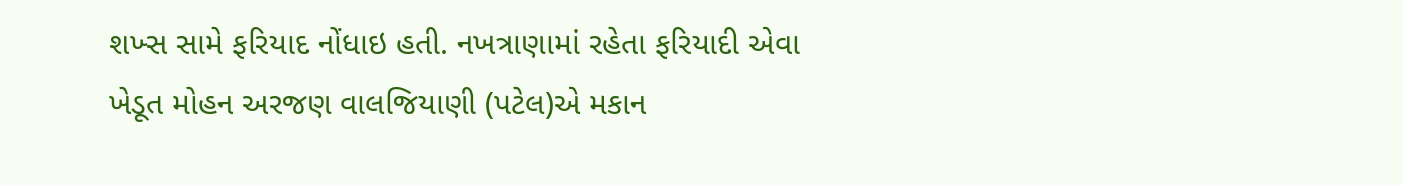શખ્સ સામે ફરિયાદ નોંધાઇ હતી. નખત્રાણામાં રહેતા ફરિયાદી એવા ખેડૂત મોહન અરજણ વાલજિયાણી (પટેલ)એ મકાન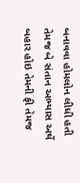બનાવવા હોમલોન લીધી હતી તેમજ બે સંતાન અભ્યાસ અર્થે બહાર હોઇ તેમની ફી તેમજ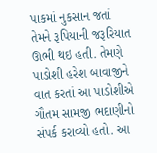પાકમાં નુકસાન જતાં તેમને રૂપિયાની જરૂરિયાત ઊભી થઇ હતી. તેમણે પાડોશી હરેશ બાવાજીને વાત કરતાં આ પાડોશીએ ગૌતમ સામજી ભદાણીનો સંપર્ક કરાવ્યો હતો. આ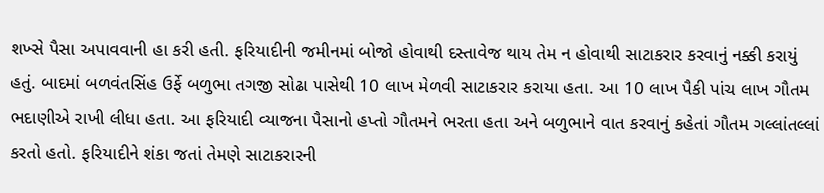શખ્સે પૈસા અપાવવાની હા કરી હતી. ફરિયાદીની જમીનમાં બોજો હોવાથી દસ્તાવેજ થાય તેમ ન હોવાથી સાટાકરાર કરવાનું નક્કી કરાયું હતું. બાદમાં બળવંતસિંહ ઉર્ફે બળુભા તગજી સોઢા પાસેથી 10 લાખ મેળવી સાટાકરાર કરાયા હતા. આ 10 લાખ પૈકી પાંચ લાખ ગૌતમ ભદાણીએ રાખી લીધા હતા. આ ફરિયાદી વ્યાજના પૈસાનો હપ્તો ગૌતમને ભરતા હતા અને બળુભાને વાત કરવાનું કહેતાં ગૌતમ ગલ્લાંતલ્લાં કરતો હતો. ફરિયાદીને શંકા જતાં તેમણે સાટાકરારની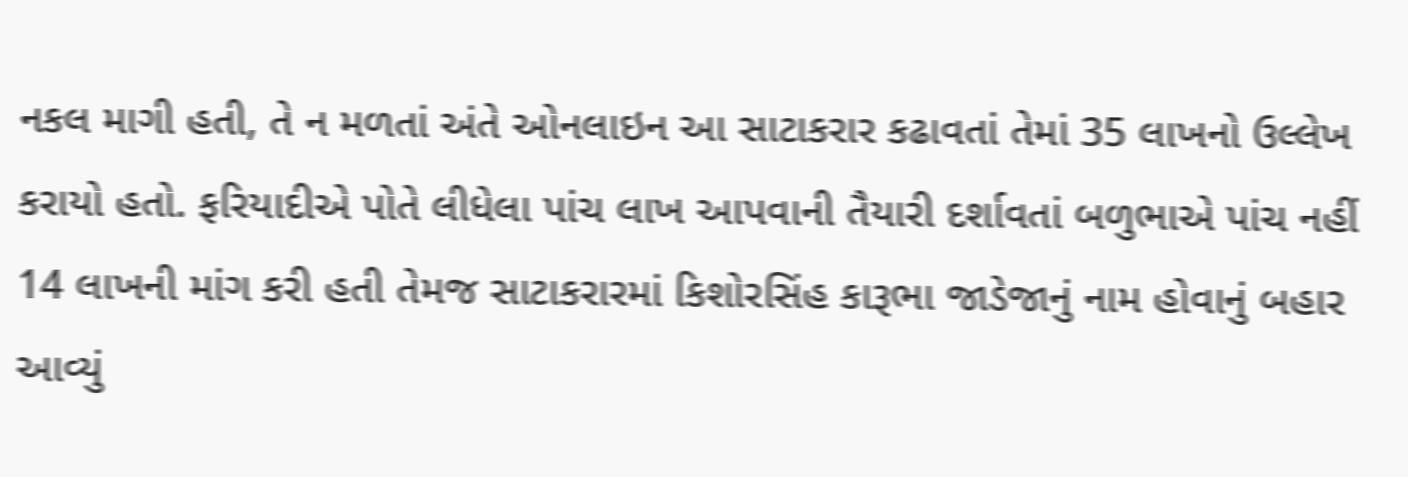નકલ માગી હતી, તે ન મળતાં અંતે ઓનલાઇન આ સાટાકરાર કઢાવતાં તેમાં 35 લાખનો ઉલ્લેખ કરાયો હતો. ફરિયાદીએ પોતે લીધેલા પાંચ લાખ આપવાની તૈયારી દર્શાવતાં બળુભાએ પાંચ નહીં 14 લાખની માંગ કરી હતી તેમજ સાટાકરારમાં કિશોરસિંહ કારૂભા જાડેજાનું નામ હોવાનું બહાર આવ્યું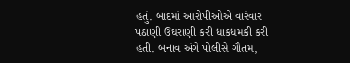હતું. બાદમાં આરોપીઓએ વારંવાર પઠાણી ઉઘરાણી કરી ધાકધમકી કરી હતી. બનાવ અંગે પોલીસે ગૌતમ,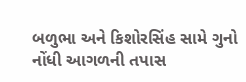બળુભા અને કિશોરસિંહ સામે ગુનો નોંધી આગળની તપાસ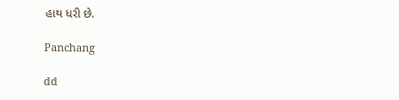હાથ ધરી છે.

Panchang

dd